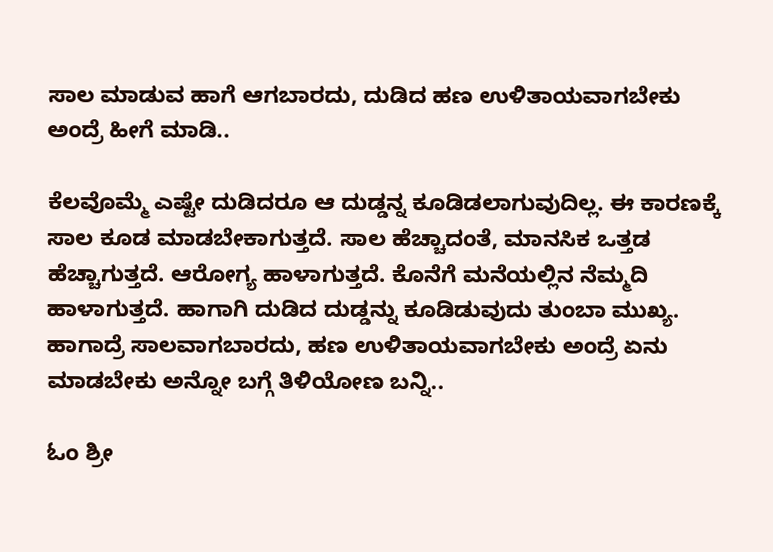ಸಾಲ ಮಾಡುವ ಹಾಗೆ ಆಗಬಾರದು, ದುಡಿದ ಹಣ ಉಳಿತಾಯವಾಗಬೇಕು ಅಂದ್ರೆ ಹೀಗೆ ಮಾಡಿ..

ಕೆಲವೊಮ್ಮೆ ಎಷ್ಟೇ ದುಡಿದರೂ ಆ ದುಡ್ಡನ್ನ ಕೂಡಿಡಲಾಗುವುದಿಲ್ಲ. ಈ ಕಾರಣಕ್ಕೆ ಸಾಲ ಕೂಡ ಮಾಡಬೇಕಾಗುತ್ತದೆ. ಸಾಲ ಹೆಚ್ಚಾದಂತೆ, ಮಾನಸಿಕ ಒತ್ತಡ ಹೆಚ್ಚಾಗುತ್ತದೆ. ಆರೋಗ್ಯ ಹಾಳಾಗುತ್ತದೆ. ಕೊನೆಗೆ ಮನೆಯಲ್ಲಿನ ನೆಮ್ಮದಿ ಹಾಳಾಗುತ್ತದೆ. ಹಾಗಾಗಿ ದುಡಿದ ದುಡ್ಡನ್ನು ಕೂಡಿಡುವುದು ತುಂಬಾ ಮುಖ್ಯ. ಹಾಗಾದ್ರೆ ಸಾಲವಾಗಬಾರದು, ಹಣ ಉಳಿತಾಯವಾಗಬೇಕು ಅಂದ್ರೆ ಏನು ಮಾಡಬೇಕು ಅನ್ನೋ ಬಗ್ಗೆ ತಿಳಿಯೋಣ ಬನ್ನಿ..

ಓಂ ಶ್ರೀ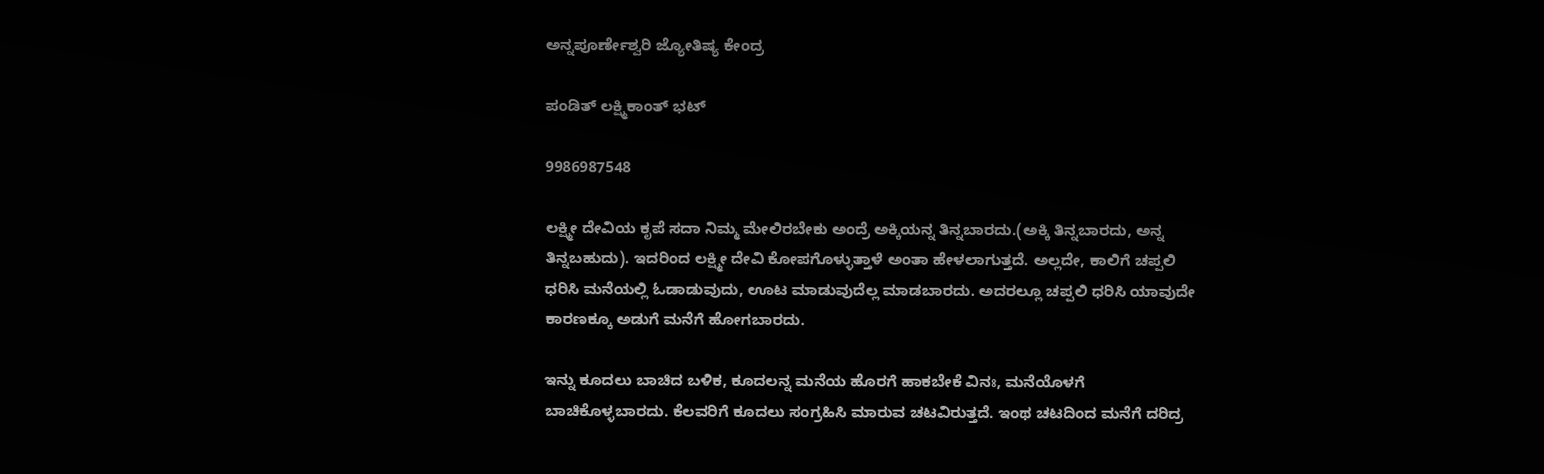ಅನ್ನಪೂರ್ಣೇಶ್ವರಿ ಜ್ಯೋತಿಷ್ಯ ಕೇಂದ್ರ

ಪಂಡಿತ್ ಲಕ್ಷ್ಮಿಕಾಂತ್ ಭಟ್

9986987548

ಲಕ್ಷ್ಮೀ ದೇವಿಯ ಕೃಪೆ ಸದಾ ನಿಮ್ಮ ಮೇಲಿರಬೇಕು ಅಂದ್ರೆ ಅಕ್ಕಿಯನ್ನ ತಿನ್ನಬಾರದು.(ಅಕ್ಕಿ ತಿನ್ನಬಾರದು, ಅನ್ನ ತಿನ್ನಬಹುದು). ಇದರಿಂದ ಲಕ್ಷ್ಮೀ ದೇವಿ ಕೋಪಗೊಳ್ಳುತ್ತಾಳೆ ಅಂತಾ ಹೇಳಲಾಗುತ್ತದೆ. ಅಲ್ಲದೇ, ಕಾಲಿಗೆ ಚಪ್ಪಲಿ ಧರಿಸಿ ಮನೆಯಲ್ಲಿ ಓಡಾಡುವುದು, ಊಟ ಮಾಡುವುದೆಲ್ಲ ಮಾಡಬಾರದು. ಅದರಲ್ಲೂ ಚಪ್ಪಲಿ ಧರಿಸಿ ಯಾವುದೇ ಕಾರಣಕ್ಕೂ ಅಡುಗೆ ಮನೆಗೆ ಹೋಗಬಾರದು.

ಇನ್ನು ಕೂದಲು ಬಾಚಿದ ಬಳಿಕ, ಕೂದಲನ್ನ ಮನೆಯ ಹೊರಗೆ ಹಾಕಬೇಕೆ ವಿನಃ, ಮನೆಯೊಳಗೆ ಬಾಚಿಕೊಳ್ಳಬಾರದು. ಕೆಲವರಿಗೆ ಕೂದಲು ಸಂಗ್ರಹಿಸಿ ಮಾರುವ ಚಟವಿರುತ್ತದೆ. ಇಂಥ ಚಟದಿಂದ ಮನೆಗೆ ದರಿದ್ರ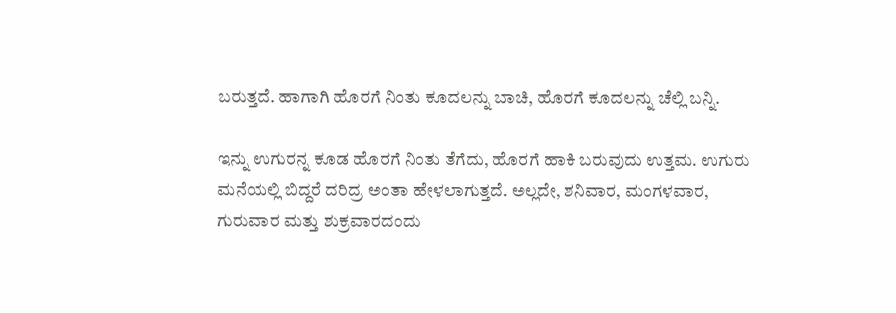ಬರುತ್ತದೆ. ಹಾಗಾಗಿ ಹೊರಗೆ ನಿಂತು ಕೂದಲನ್ನು ಬಾಚಿ, ಹೊರಗೆ ಕೂದಲನ್ನು ಚೆಲ್ಲಿ ಬನ್ನಿ.

ಇನ್ನು ಉಗುರನ್ನ ಕೂಡ ಹೊರಗೆ ನಿಂತು ತೆಗೆದು, ಹೊರಗೆ ಹಾಕಿ ಬರುವುದು ಉತ್ತಮ. ಉಗುರು ಮನೆಯಲ್ಲಿ ಬಿದ್ದರೆ ದರಿದ್ರ ಅಂತಾ ಹೇಳಲಾಗುತ್ತದೆ. ಅಲ್ಲದೇ, ಶನಿವಾರ, ಮಂಗಳವಾರ, ಗುರುವಾರ ಮತ್ತು ಶುಕ್ರವಾರದಂದು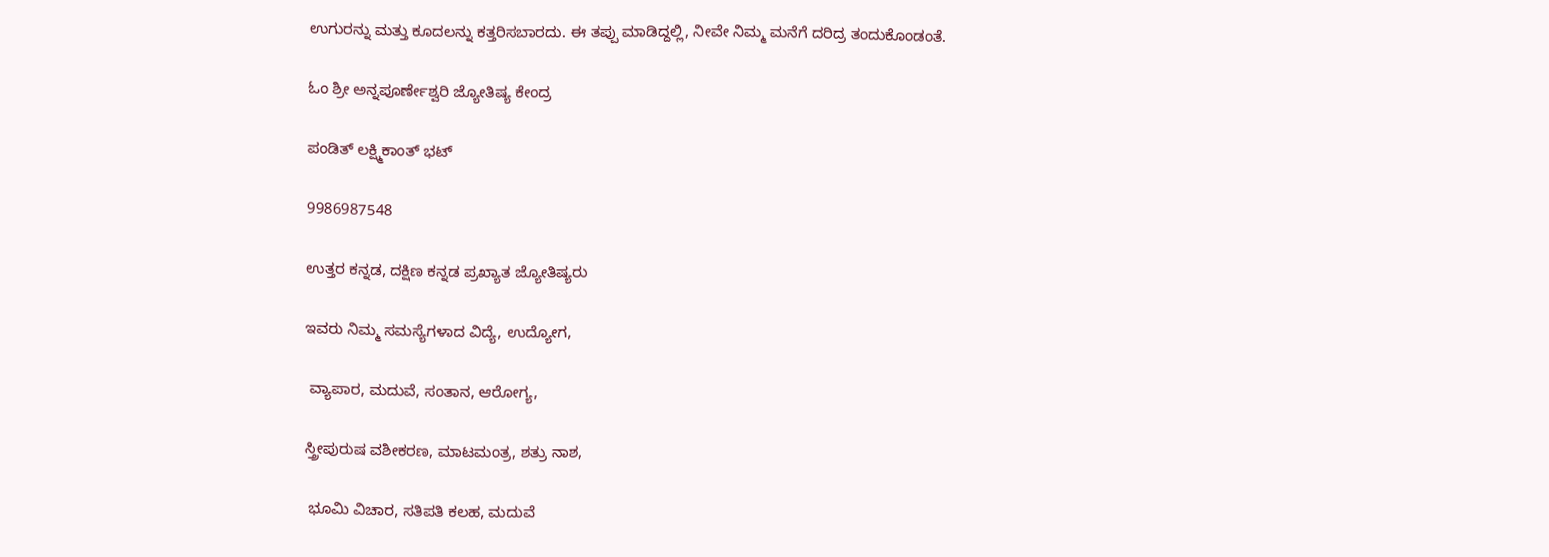ಉಗುರನ್ನು ಮತ್ತು ಕೂದಲನ್ನು ಕತ್ತರಿಸಬಾರದು. ಈ ತಪ್ಪು ಮಾಡಿದ್ದಲ್ಲಿ, ನೀವೇ ನಿಮ್ಮ ಮನೆಗೆ ದರಿದ್ರ ತಂದುಕೊಂಡಂತೆ.

ಓಂ ಶ್ರೀ ಅನ್ನಪೂರ್ಣೇಶ್ವರಿ ಜ್ಯೋತಿಷ್ಯ ಕೇಂದ್ರ

ಪಂಡಿತ್ ಲಕ್ಷ್ಮಿಕಾಂತ್ ಭಟ್

9986987548

ಉತ್ತರ ಕನ್ನಡ, ದಕ್ಷಿಣ ಕನ್ನಡ ಪ್ರಖ್ಯಾತ ಜ್ಯೋತಿಷ್ಯರು

ಇವರು ನಿಮ್ಮ ಸಮಸ್ಯೆಗಳಾದ ವಿದ್ಯೆ, ಉದ್ಯೋಗ,

 ವ್ಯಾಪಾರ, ಮದುವೆ, ಸಂತಾನ, ಆರೋಗ್ಯ,

ಸ್ತ್ರೀಪುರುಷ ವಶೀಕರಣ, ಮಾಟಮಂತ್ರ, ಶತ್ರು ನಾಶ,

 ಭೂಮಿ ವಿಚಾರ, ಸತಿಪತಿ ಕಲಹ, ಮದುವೆ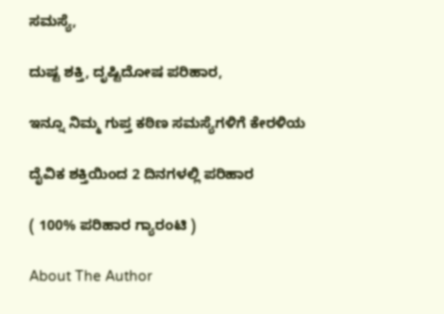ಸಮಸ್ಯೆ,

ದುಷ್ಟ ಶಕ್ತಿ, ದೃಷ್ಟಿದೋಷ ಪರಿಹಾರ,

ಇನ್ನೂ ನಿಮ್ಮ ಗುಪ್ತ ಕಠಿಣ ಸಮಸ್ಯೆಗಳಿಗೆ ಕೇರಳಿಯ

ದೈವಿಕ ಶಕ್ತಿಯಿಂದ 2 ದಿನಗಳಲ್ಲಿ ಪರಿಹಾರ

( 100% ಪರಿಹಾರ ಗ್ಯಾರಂಟಿ )

About The Author